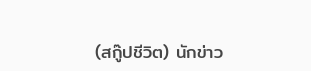(สกู๊ปชีวิต) นักข่าว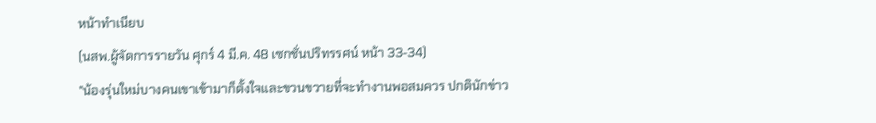หน้าทำเนียบ
(นสพ.ผู้จัดการรายวัน ศุกร์ 4 มี.ค. 48 เซกชั่นปริทรรศน์ หน้า 33-34)
"น้องรุ่นใหม่บางคนเขาเข้ามาก็ตั้งใจและขวนขวายที่จะทำงานพอสมควร ปกตินักข่าว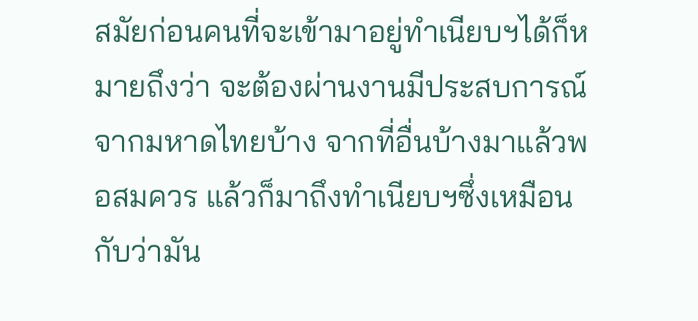สมัยก่อนคนที่จะเข้ามาอยู่ทำเนียบฯได้ก็หมายถึงว่า จะต้องผ่านงานมีประสบการณ์จากมหาดไทยบ้าง จากที่อื่นบ้างมาแล้วพอสมควร แล้วก็มาถึงทำเนียบฯซึ่งเหมือนกับว่ามัน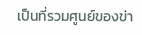เป็นที่รวมศูนย์ของข่า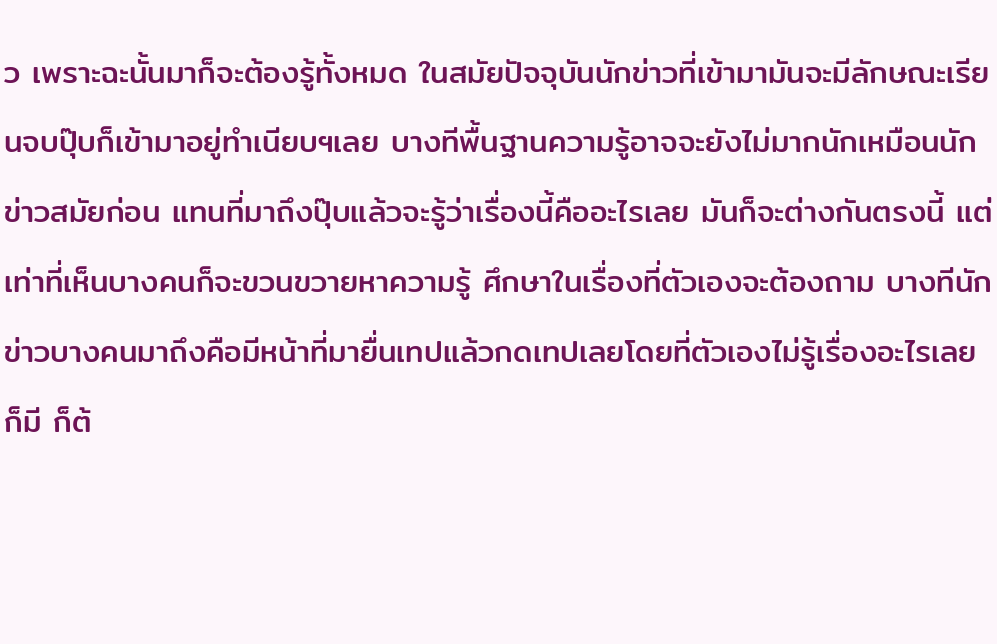ว เพราะฉะนั้นมาก็จะต้องรู้ทั้งหมด ในสมัยปัจจุบันนักข่าวที่เข้ามามันจะมีลักษณะเรียนจบปุ๊บก็เข้ามาอยู่ทำเนียบฯเลย บางทีพื้นฐานความรู้อาจจะยังไม่มากนักเหมือนนักข่าวสมัยก่อน แทนที่มาถึงปุ๊บแล้วจะรู้ว่าเรื่องนี้คืออะไรเลย มันก็จะต่างกันตรงนี้ แต่เท่าที่เห็นบางคนก็จะขวนขวายหาความรู้ ศึกษาในเรื่องที่ตัวเองจะต้องถาม บางทีนักข่าวบางคนมาถึงคือมีหน้าที่มายื่นเทปแล้วกดเทปเลยโดยที่ตัวเองไม่รู้เรื่องอะไรเลยก็มี ก็ต้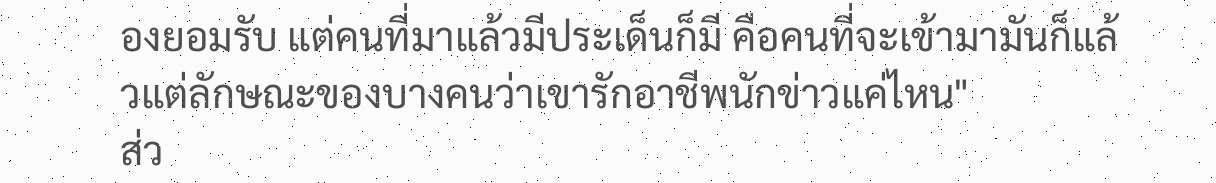องยอมรับ แต่คนที่มาแล้วมีประเด็นก็มี คือคนที่จะเข้ามามันก็แล้วแต่ลักษณะของบางคนว่าเขารักอาชีพนักข่าวแค่ไหน"
ส่ว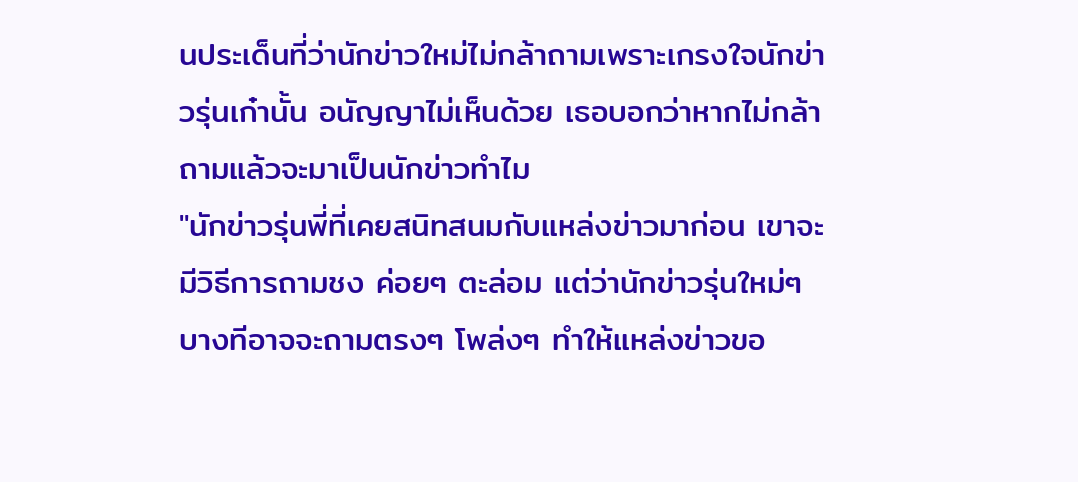นประเด็นที่ว่านักข่าวใหม่ไม่กล้าถามเพราะเกรงใจนักข่าวรุ่นเก๋านั้น อนัญญาไม่เห็นด้วย เธอบอกว่าหากไม่กล้าถามแล้วจะมาเป็นนักข่าวทำไม
"นักข่าวรุ่นพี่ที่เคยสนิทสนมกับแหล่งข่าวมาก่อน เขาจะมีวิธีการถามชง ค่อยๆ ตะล่อม แต่ว่านักข่าวรุ่นใหม่ๆ บางทีอาจจะถามตรงๆ โพล่งๆ ทำให้แหล่งข่าวขอ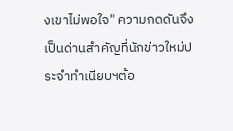งเขาไม่พอใจ" ความกดดันจึงเป็นด่านสำคัญที่นักข่าวใหม่ประจำทำเนียบฯต้อ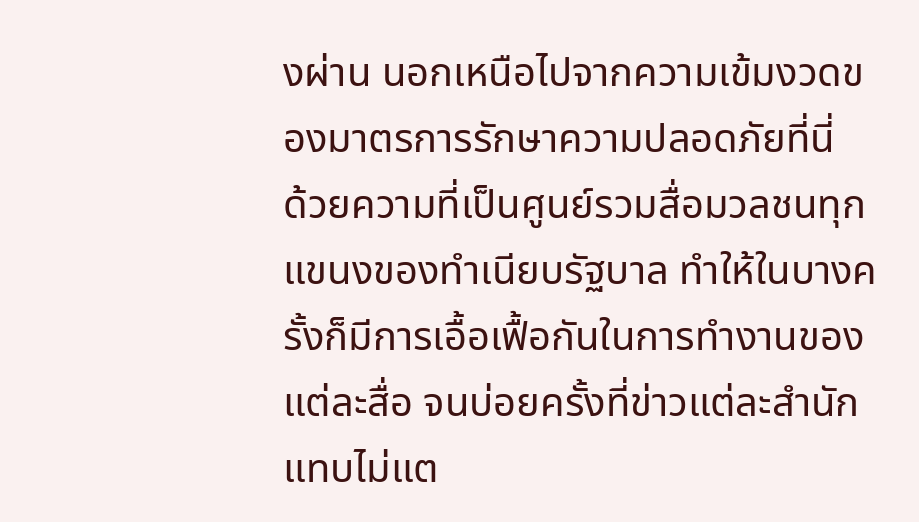งผ่าน นอกเหนือไปจากความเข้มงวดของมาตรการรักษาความปลอดภัยที่นี่
ด้วยความที่เป็นศูนย์รวมสื่อมวลชนทุกแขนงของทำเนียบรัฐบาล ทำให้ในบางครั้งก็มีการเอื้อเฟื้อกันในการทำงานของแต่ละสื่อ จนบ่อยครั้งที่ข่าวแต่ละสำนักแทบไม่แต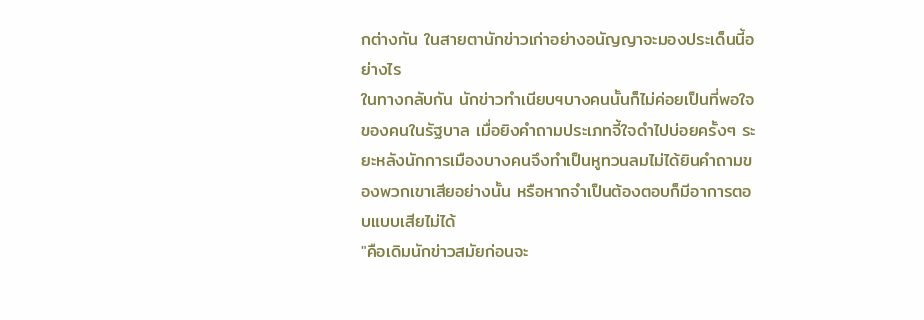กต่างกัน ในสายตานักข่าวเก่าอย่างอนัญญาจะมองประเด็นนี้อย่างไร
ในทางกลับกัน นักข่าวทำเนียบฯบางคนนั้นก็ไม่ค่อยเป็นที่พอใจของคนในรัฐบาล เมื่อยิงคำถามประเภทจี้ใจดำไปบ่อยครั้งๆ ระยะหลังนักการเมืองบางคนจึงทำเป็นหูทวนลมไม่ได้ยินคำถามของพวกเขาเสียอย่างนั้น หรือหากจำเป็นต้องตอบก็มีอาการตอบแบบเสียไม่ได้
"คือเดิมนักข่าวสมัยก่อนจะ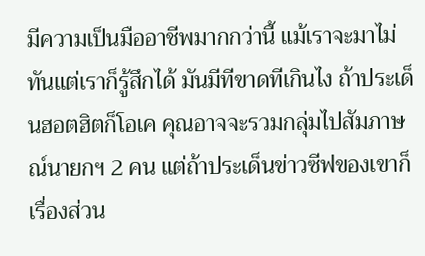มีความเป็นมืออาชีพมากกว่านี้ แม้เราจะมาไม่ทันแต่เราก็รู้สึกได้ มันมีทีขาดทีเกินไง ถ้าประเด็นฮอตฮิตก็โอเค คุณอาจจะรวมกลุ่มไปสัมภาษณ์นายกฯ 2 คน แต่ถ้าประเด็นข่าวซีฟของเขาก็เรื่องส่วน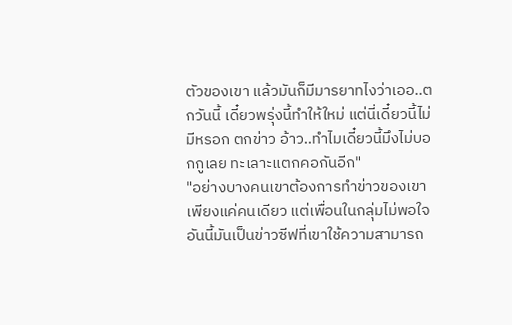ตัวของเขา แล้วมันก็มีมารยาทไงว่าเออ..ตกวันนี้ เดี๋ยวพรุ่งนี้ทำให้ใหม่ แต่นี่เดี๋ยวนี้ไม่มีหรอก ตกข่าว อ้าว..ทำไมเดี๋ยวนี้มึงไม่บอกกูเลย ทะเลาะแตกคอกันอีก"
"อย่างบางคนเขาต้องการทำข่าวของเขาเพียงแค่คนเดียว แต่เพื่อนในกลุ่มไม่พอใจ อันนี้มันเป็นข่าวซีฟที่เขาใช้ความสามารถ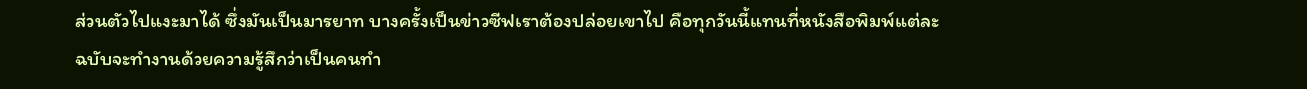ส่วนตัวไปแงะมาได้ ซึ่งมันเป็นมารยาท บางครั้งเป็นข่าวซีฟเราต้องปล่อยเขาไป คือทุกวันนี้แทนที่หนังสือพิมพ์แต่ละฉบับจะทำงานด้วยความรู้สึกว่าเป็นคนทำ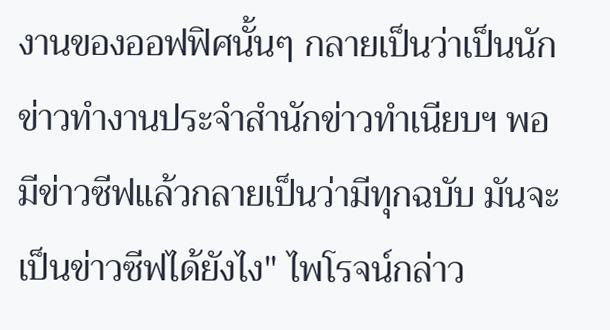งานของออฟฟิศนั้นๆ กลายเป็นว่าเป็นนักข่าวทำงานประจำสำนักข่าวทำเนียบฯ พอมีข่าวซีฟแล้วกลายเป็นว่ามีทุกฉบับ มันจะเป็นข่าวซีฟได้ยังไง" ไพโรจน์กล่าว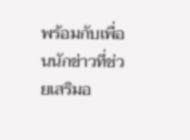พร้อมกับเพื่อนนักข่าวที่ช่วยเสริมอ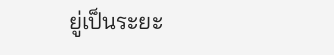ยู่เป็นระยะ